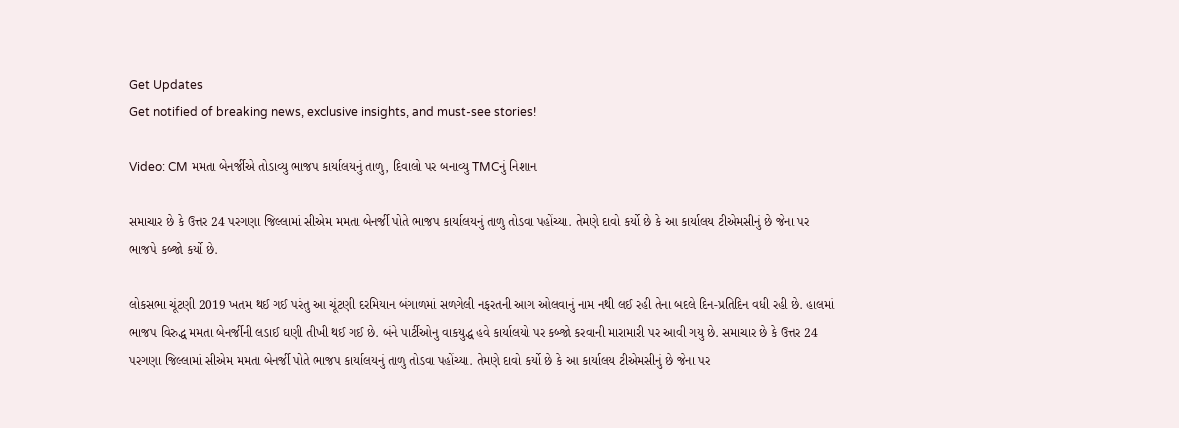Get Updates
Get notified of breaking news, exclusive insights, and must-see stories!

Video: CM મમતા બેનર્જીએ તોડાવ્યુ ભાજપ કાર્યાલયનું તાળુ, દિવાલો પર બનાવ્યુ TMCનું નિશાન

સમાચાર છે કે ઉત્તર 24 પરગણા જિલ્લામાં સીએમ મમતા બેનર્જી પોતે ભાજપ કાર્યાલયનું તાળુ તોડવા પહોંચ્યા. તેમણે દાવો કર્યો છે કે આ કાર્યાલય ટીએમસીનું છે જેના પર ભાજપે કબ્જો કર્યો છે.

લોકસભા ચૂંટણી 2019 ખતમ થઈ ગઈ પરંતુ આ ચૂંટણી દરમિયાન બંગાળમાં સળગેલી નફરતની આગ ઓલવાનું નામ નથી લઈ રહી તેના બદલે દિન-પ્રતિદિન વધી રહી છે. હાલમાં ભાજપ વિરુદ્ધ મમતા બેનર્જીની લડાઈ ઘણી તીખી થઈ ગઈ છે. બંને પાર્ટીઓનુ વાકયુદ્ધ હવે કાર્યાલયો પર કબ્જો કરવાની મારામારી પર આવી ગયુ છે. સમાચાર છે કે ઉત્તર 24 પરગણા જિલ્લામાં સીએમ મમતા બેનર્જી પોતે ભાજપ કાર્યાલયનું તાળુ તોડવા પહોંચ્યા. તેમણે દાવો કર્યો છે કે આ કાર્યાલય ટીએમસીનું છે જેના પર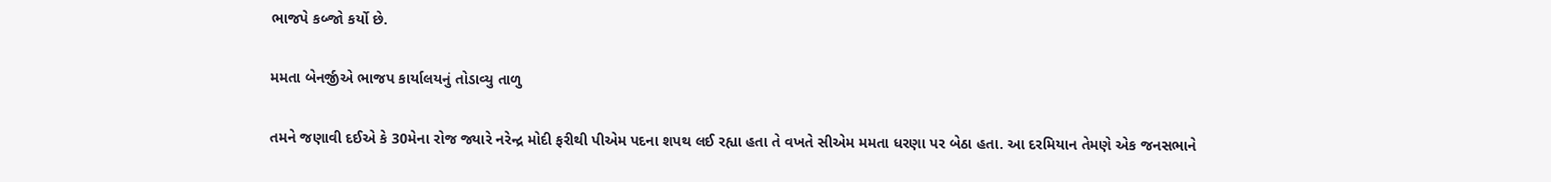ભાજપે કબ્જો કર્યો છે.

મમતા બેનર્જીએ ભાજપ કાર્યાલયનું તોડાવ્યુ તાળુ

તમને જણાવી દઈએ કે 30મેના રોજ જ્યારે નરેન્દ્ર મોદી ફરીથી પીએમ પદના શપથ લઈ રહ્યા હતા તે વખતે સીએમ મમતા ધરણા પર બેઠા હતા. આ દરમિયાન તેમણે એક જનસભાને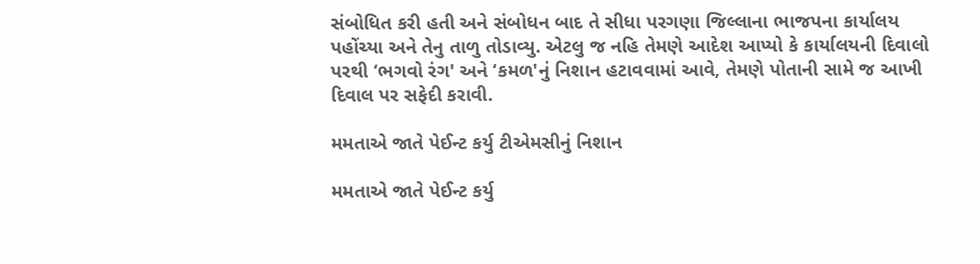સંબોધિત કરી હતી અને સંબોધન બાદ તે સીધા પરગણા જિલ્લાના ભાજપના કાર્યાલય પહોંચ્યા અને તેનુ તાળુ તોડાવ્યુ. એટલુ જ નહિ તેમણે આદેશ આપ્યો કે કાર્યાલયની દિવાલો પરથી ‘ભગવો રંગ' અને ‘કમળ'નું નિશાન હટાવવામાં આવે, તેમણે પોતાની સામે જ આખી દિવાલ પર સફેદી કરાવી.

મમતાએ જાતે પેઈન્ટ કર્યુ ટીએમસીનું નિશાન

મમતાએ જાતે પેઈન્ટ કર્યુ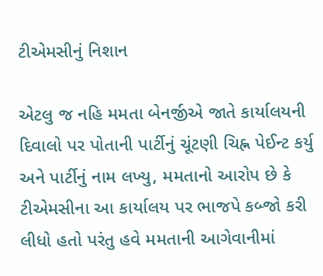ટીએમસીનું નિશાન

એટલુ જ નહિ મમતા બેનર્જીએ જાતે કાર્યાલયની દિવાલો પર પોતાની પાર્ટીનું ચૂંટણી ચિહ્ન પેઈન્ટ કર્યુ અને પાર્ટીનું નામ લખ્યુ, મમતાનો આરોપ છે કે ટીએમસીના આ કાર્યાલય પર ભાજપે કબ્જો કરી લીધો હતો પરંતુ હવે મમતાની આગેવાનીમાં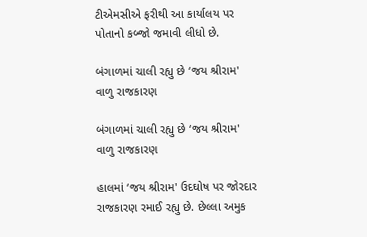ટીએમસીએ ફરીથી આ કાર્યાલય પર પોતાનો કબ્જો જમાવી લીધો છે.

બંગાળમાં ચાલી રહ્યુ છે ‘જય શ્રીરામ' વાળુ રાજકારણ

બંગાળમાં ચાલી રહ્યુ છે ‘જય શ્રીરામ' વાળુ રાજકારણ

હાલમાં ‘જય શ્રીરામ' ઉદઘોષ પર જોરદાર રાજકારણ રમાઈ રહ્યુ છે. છેલ્લા અમુક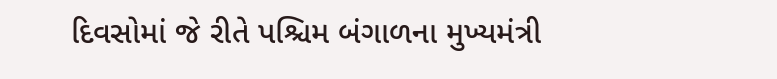દિવસોમાં જે રીતે પશ્ચિમ બંગાળના મુખ્યમંત્રી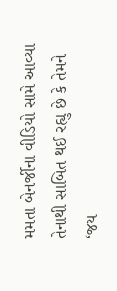મમતા બેનર્જીના વીડિયો સામે આવ્યા તેનાથી સાબિત થઈ રહ્યુ છે કે તેમને ‘જય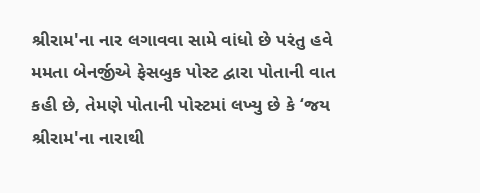શ્રીરામ'ના નાર લગાવવા સામે વાંધો છે પરંતુ હવે મમતા બેનર્જીએ ફેસબુક પોસ્ટ દ્વારા પોતાની વાત કહી છે, તેમણે પોતાની પોસ્ટમાં લખ્યુ છે કે ‘જય શ્રીરામ'ના નારાથી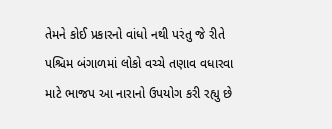તેમને કોઈ પ્રકારનો વાંધો નથી પરંતુ જે રીતે પશ્ચિમ બંગાળમાં લોકો વચ્ચે તણાવ વધારવા માટે ભાજપ આ નારાનો ઉપયોગ કરી રહ્યુ છે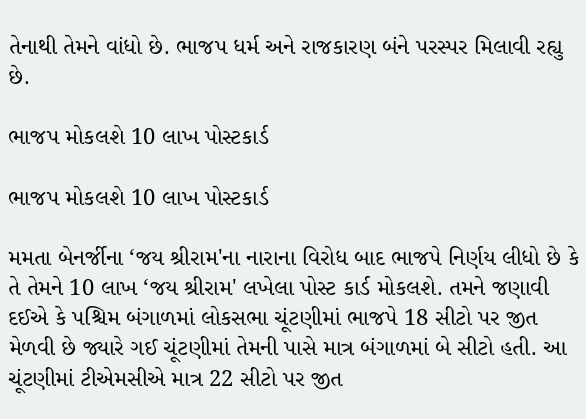તેનાથી તેમને વાંધો છે. ભાજપ ધર્મ અને રાજકારણ બંને પરસ્પર મિલાવી રહ્યુ છે.

ભાજપ મોકલશે 10 લાખ પોસ્ટકાર્ડ

ભાજપ મોકલશે 10 લાખ પોસ્ટકાર્ડ

મમતા બેનર્જીના ‘જય શ્રીરામ'ના નારાના વિરોધ બાદ ભાજપે નિર્ણય લીધો છે કે તે તેમને 10 લાખ ‘જય શ્રીરામ' લખેલા પોસ્ટ કાર્ડ મોકલશે. તમને જણાવી દઈએ કે પશ્ચિમ બંગાળમાં લોકસભા ચૂંટણીમાં ભાજપે 18 સીટો પર જીત મેળવી છે જ્યારે ગઈ ચૂંટણીમાં તેમની પાસે માત્ર બંગાળમાં બે સીટો હતી. આ ચૂંટણીમાં ટીએમસીએ માત્ર 22 સીટો પર જીત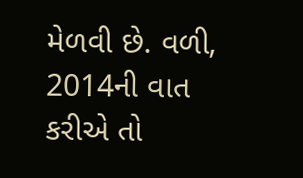મેળવી છે. વળી, 2014ની વાત કરીએ તો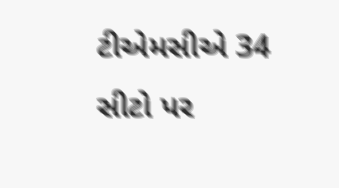ટીએમસીએ 34 સીટો પર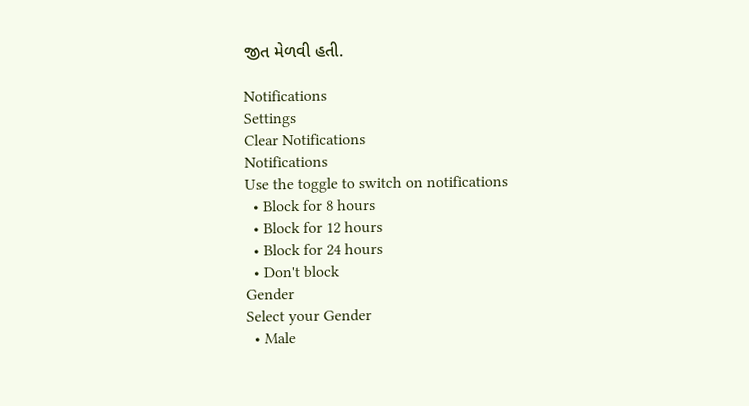જીત મેળવી હતી.

Notifications
Settings
Clear Notifications
Notifications
Use the toggle to switch on notifications
  • Block for 8 hours
  • Block for 12 hours
  • Block for 24 hours
  • Don't block
Gender
Select your Gender
  • Male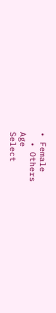• Female
  • Others
Age
Select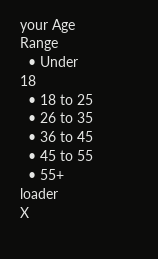your Age Range
  • Under 18
  • 18 to 25
  • 26 to 35
  • 36 to 45
  • 45 to 55
  • 55+
loader
X